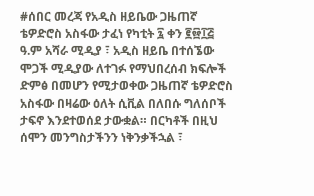#ሰበር መረጃ የአዲስ ዘይቤው ጋዜጠኛ ቴዎድሮስ አስፋው ታፈነ የካቲት ፯ ቀን ፪፼፲፭ ዓ.ም አሻራ ሚዲያ ፣ አዲስ ዘይቤ በተሰኜው ሞጋች ሚዲያው ለተገፉ የማህበረሰብ ክፍሎች ድምፅ በመሆን የሚታወቀው ጋዜጠኛ ቴዎድሮስ አስፋው በዛሬው ዕለት ሲቪል በለበሱ ግለሰቦች ታፍኖ እንደተወሰደ ታውቋል። በርካቶች በዚህ ሰሞን መንግስታችንን ነቅንቃችኋል ፣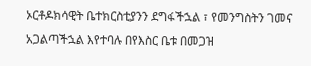ኦርቶዶክሳዊት ቤተክርስቲያንን ደግፋችኋል ፣ የመንግስትን ገመና አጋልጣችኋል እየተባሉ በየእስር ቤቱ በመጋዝ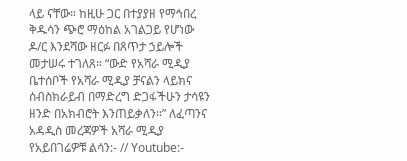ላይ ናቸው። ከዚሁ ጋር በተያያዘ የማኅበረ ቅዱሳን ጭሮ ማዕከል አገልጋይ የሆነው ዶ/ር እንደሻው ዘርፉ በጸጥታ ኃይሎች መታሠሩ ተገለጸ። “ውድ የአሻራ ሚዲያ ቤተሰቦች የአሻራ ሚዲያ ቻናልን ላይክና ሰብስክራይብ በማድረግ ድጋፋችሁን ታሳዩን ዘንድ በአክብሮት እንጠይቃለን።” ለፈጣንና አዳዲስ መረጃዎች አሻራ ሚዲያ የአይበገሬዎቹ ልሳን:- // Youtube:-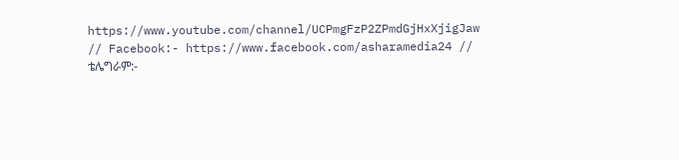https://www.youtube.com/channel/UCPmgFzP2ZPmdGjHxXjigJaw // Facebook:- https://www.facebook.com/asharamedia24 // ቴሌግራም:-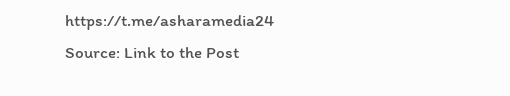https://t.me/asharamedia24
Source: Link to the Post